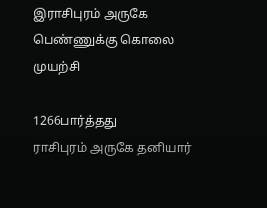இராசிபுரம் அருகே பெண்ணுக்கு கொலை முயற்சி

1266பார்த்தது
ராசிபுரம் அருகே தனியார்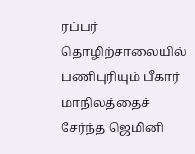ரப்பர் தொழிற்சாலையில் பணிபுரியும் பீகார் மாநிலத்தைச் சேர்ந்த ஜெமினி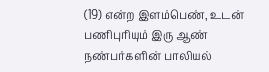(19) என்ற இளம்பெண், உடன் பணிபுரியும் இரு ஆண் நண்பர்களின் பாலியல்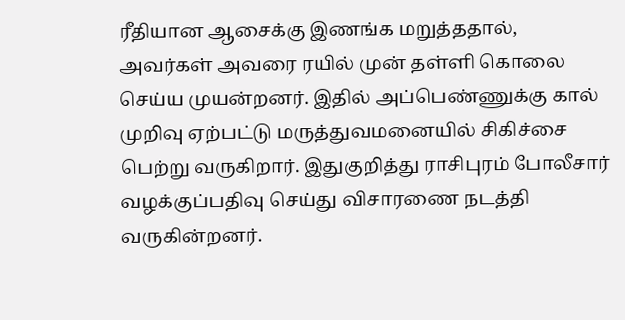ரீதியான ஆசைக்கு இணங்க மறுத்ததால், அவர்கள் அவரை ரயில் முன் தள்ளி கொலை செய்ய முயன்றனர். இதில் அப்பெண்ணுக்கு கால் முறிவு ஏற்பட்டு மருத்துவமனையில் சிகிச்சை பெற்று வருகிறார். இதுகுறித்து ராசிபுரம் போலீசார் வழக்குப்பதிவு செய்து விசாரணை நடத்தி வருகின்றனர்.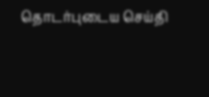தொடர்புடைய செய்தி